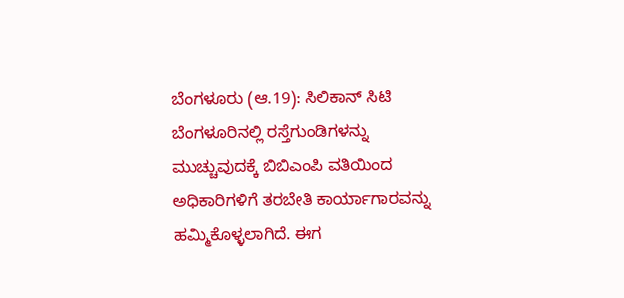ಬೆಂಗಳೂರು (ಆ.19): ಸಿಲಿಕಾನ್ ಸಿಟಿ ಬೆಂಗಳೂರಿನಲ್ಲಿ ರಸ್ತೆಗುಂಡಿಗಳನ್ನು ಮುಚ್ಚುವುದಕ್ಕೆ ಬಿಬಿಎಂಪಿ ವತಿಯಿಂದ ಅಧಿಕಾರಿಗಳಿಗೆ ತರಬೇತಿ ಕಾರ್ಯಾಗಾರವನ್ನು ಹಮ್ಮಿಕೊಳ್ಳಲಾಗಿದೆ. ಈಗ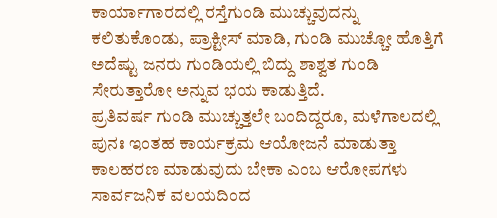ಕಾರ್ಯಾಗಾರದಲ್ಲಿ ರಸ್ತೆಗುಂಡಿ ಮುಚ್ಚುವುದನ್ನು ಕಲಿತುಕೊಂಡು, ಪ್ರಾಕ್ಟೀಸ್ ಮಾಡಿ, ಗುಂಡಿ ಮುಚ್ಚೋ ಹೊತ್ತಿಗೆ ಅದೆಷ್ಟು ಜನರು ಗುಂಡಿಯಲ್ಲಿ ಬಿದ್ದು ಶಾಶ್ವತ ಗುಂಡಿ ಸೇರುತ್ತಾರೋ ಅನ್ನುವ ಭಯ ಕಾಡುತ್ತಿದೆ.
ಪ್ರತಿವರ್ಷ ಗುಂಡಿ ಮುಚ್ಚುತ್ತಲೇ ಬಂದಿದ್ದರೂ, ಮಳೆಗಾಲದಲ್ಲಿ ಪುನಃ ಇಂತಹ ಕಾರ್ಯಕ್ರಮ ಆಯೋಜನೆ ಮಾಡುತ್ತಾ ಕಾಲಹರಣ ಮಾಡುವುದು ಬೇಕಾ ಎಂಬ ಆರೋಪಗಳು ಸಾರ್ವಜನಿಕ ವಲಯದಿಂದ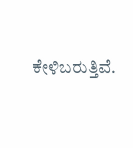ಕೇಳಿಬರುತ್ತಿವೆ.